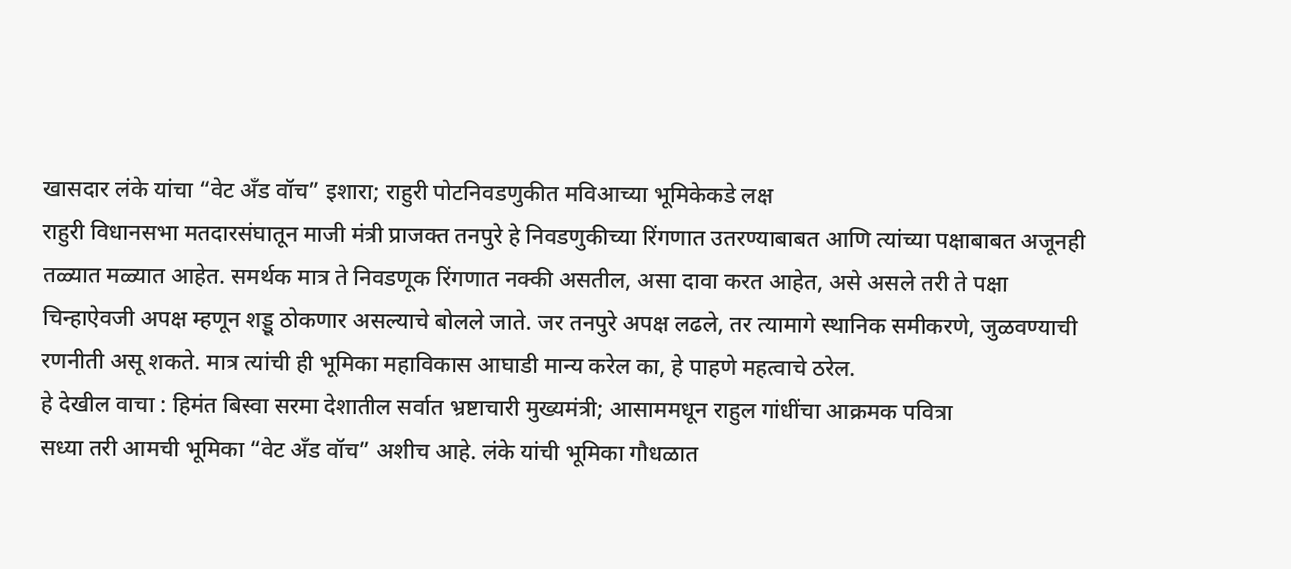खासदार लंके यांचा “वेट अँड वॉच” इशारा; राहुरी पोटनिवडणुकीत मविआच्या भूमिकेकडे लक्ष
राहुरी विधानसभा मतदारसंघातून माजी मंत्री प्राजक्त तनपुरे हे निवडणुकीच्या रिंगणात उतरण्याबाबत आणि त्यांच्या पक्षाबाबत अजूनही तळ्यात मळ्यात आहेत. समर्थक मात्र ते निवडणूक रिंगणात नक्की असतील, असा दावा करत आहेत, असे असले तरी ते पक्षा चिन्हाऐवजी अपक्ष म्हणून शड्डू ठोकणार असल्याचे बोलले जाते. जर तनपुरे अपक्ष लढले, तर त्यामागे स्थानिक समीकरणे, जुळवण्याची रणनीती असू शकते. मात्र त्यांची ही भूमिका महाविकास आघाडी मान्य करेल का, हे पाहणे महत्वाचे ठरेल.
हे देखील वाचा : हिमंत बिस्वा सरमा देशातील सर्वात भ्रष्टाचारी मुख्यमंत्री; आसाममधून राहुल गांधींचा आक्रमक पवित्रा
सध्या तरी आमची भूमिका “वेट अँड वॉच” अशीच आहे. लंके यांची भूमिका गौधळात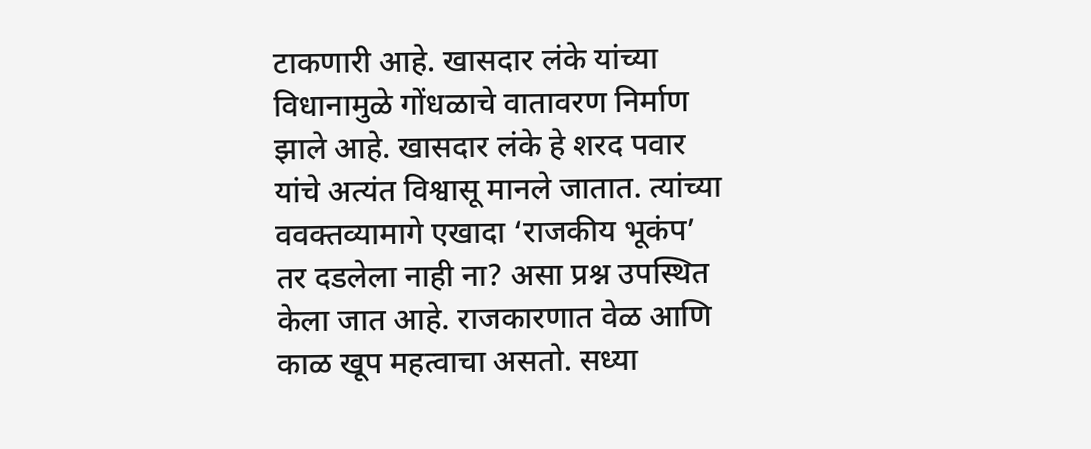टाकणारी आहे. खासदार लंके यांच्या विधानामुळे गोंधळाचे वातावरण निर्माण झाले आहे. खासदार लंके हे शरद पवार यांचे अत्यंत विश्वासू मानले जातात. त्यांच्या ववक्तव्यामागे एखादा ‘राजकीय भूकंप’ तर दडलेला नाही ना? असा प्रश्न उपस्थित केला जात आहे. राजकारणात वेळ आणि काळ खूप महत्वाचा असतो. सध्या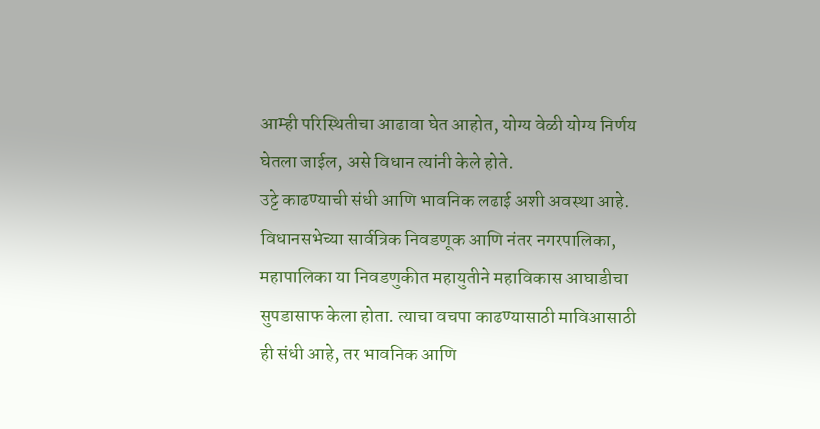आम्ही परिस्थितीचा आढावा घेत आहोत, योग्य वेळी योग्य निर्णय घेतला जाईल, असे विधान त्यांनी केले होते.
उट्टे काढण्याची संधी आणि भावनिक लढाई अशी अवस्था आहे. विधानसभेच्या सार्वत्रिक निवडणूक आणि नंतर नगरपालिका, महापालिका या निवडणुकीत महायुतीने महाविकास आघाडीचा सुपडासाफ केला होता. त्याचा वचपा काढण्यासाठी माविआसाठी ही संधी आहे, तर भावनिक आणि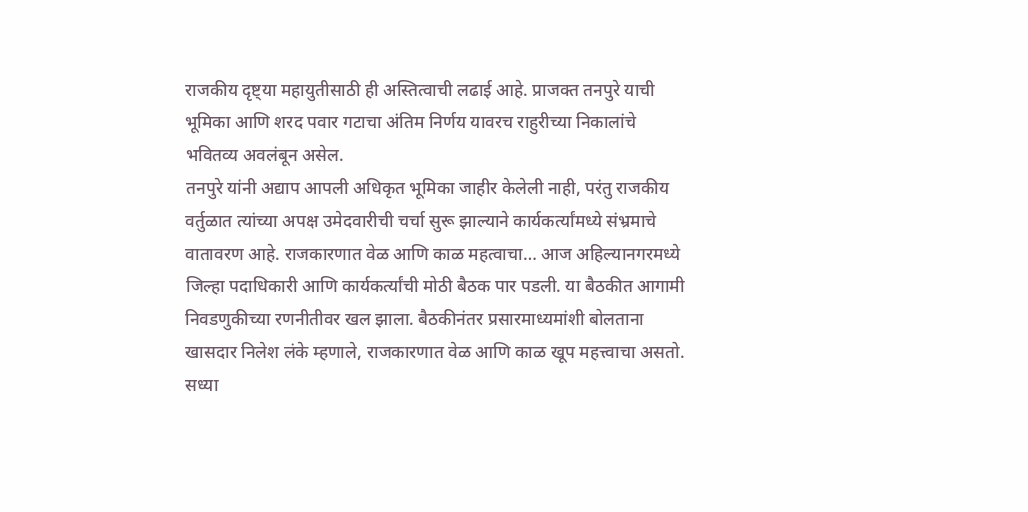राजकीय दृष्ट्या महायुतीसाठी ही अस्तित्वाची लढाई आहे. प्राजक्त तनपुरे याची भूमिका आणि शरद पवार गटाचा अंतिम निर्णय यावरच राहुरीच्या निकालांचे भवितव्य अवलंबून असेल.
तनपुरे यांनी अद्याप आपली अधिकृत भूमिका जाहीर केलेली नाही, परंतु राजकीय वर्तुळात त्यांच्या अपक्ष उमेदवारीची चर्चा सुरू झाल्याने कार्यकर्त्यांमध्ये संभ्रमाचे वातावरण आहे. राजकारणात वेळ आणि काळ महत्वाचा… आज अहिल्यानगरमध्ये जिल्हा पदाधिकारी आणि कार्यकर्त्यांची मोठी बैठक पार पडली. या बैठकीत आगामी निवडणुकीच्या रणनीतीवर खल झाला. बैठकीनंतर प्रसारमाध्यमांशी बोलताना खासदार निलेश लंके म्हणाले, राजकारणात वेळ आणि काळ खूप महत्त्वाचा असतो. सध्या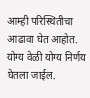आम्ही परिस्थितीचा आढावा घेत आहोत. योग्य वेळी योग्य निर्णय घेतला जाईल.